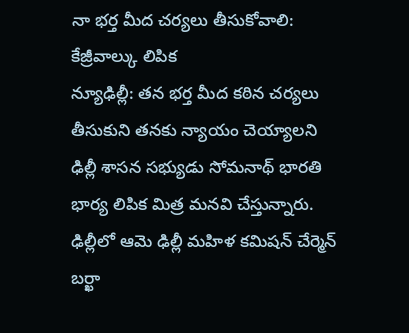నా భర్త మీద చర్యలు తీసుకోవాలి: కేజ్రీవాల్కు లిపిక
న్యూఢిల్లీ: తన భర్త మీద కఠిన చర్యలు తీసుకుని తనకు న్యాయం చెయ్యాలని ఢిల్లీ శాసన సభ్యుడు సోమనాథ్ భారతి భార్య లిపిక మిత్ర మనవి చేస్తున్నారు. ఢిల్లీలో ఆమె ఢిల్లీ మహిళ కమిషన్ చేర్మెన్ బర్ఖా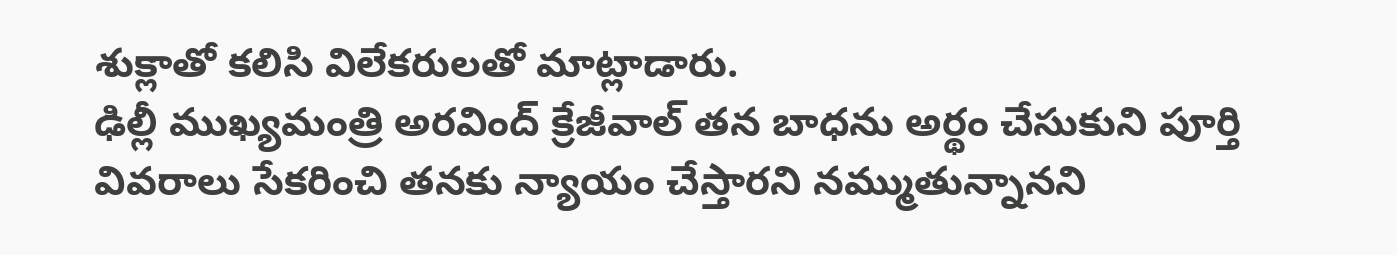శుక్లాతో కలిసి విలేకరులతో మాట్లాడారు.
ఢిల్లీ ముఖ్యమంత్రి అరవింద్ క్రేజీవాల్ తన బాధను అర్థం చేసుకుని పూర్తి వివరాలు సేకరించి తనకు న్యాయం చేస్తారని నమ్ముతున్నానని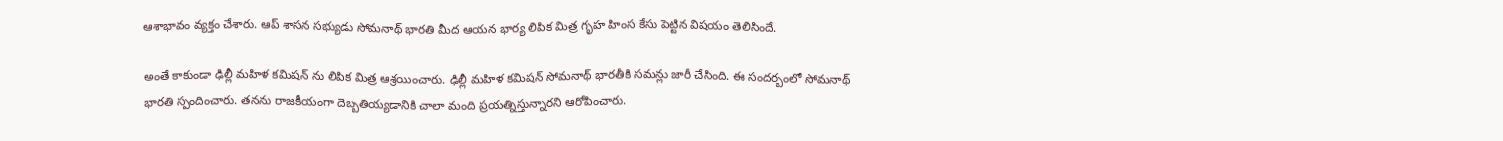ఆశాభావం వ్యక్తం చేశారు. ఆప్ శాసన సభ్యుడు సోమనాథ్ భారతి మీద ఆయన భార్య లిపిక మిత్ర గృహ హింస కేసు పెట్టిన విషయం తెలిసిందే.

అంతే కాకుండా ఢిల్లీ మహిళ కమిషన్ ను లిపిక మిత్ర ఆశ్రయించారు. ఢిల్లీ మహిళ కమిషన్ సోమనాథ్ భారతీకి సమన్లు జారీ చేసింది. ఈ సందర్బంలో సోమనాథ్ భారతి స్పందించారు. తనను రాజకీయంగా దెబ్బతియ్యడానికి చాలా మంది ప్రయత్నిస్తున్నారని ఆరోపించారు.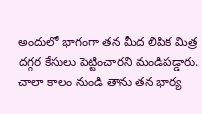అందులో భాగంగా తన మీద లిపిక మిత్ర దగ్గర కేసులు పెట్టించారని మండిపడ్డారు. చాలా కాలం నుండి తాను తన భార్య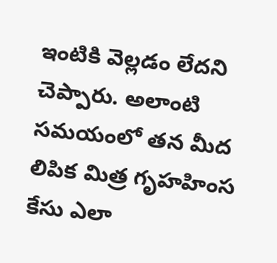ఇంటికి వెల్లడం లేదని చెప్పారు. అలాంటి సమయంలో తన మీద లిపిక మిత్ర గృహహింస కేసు ఎలా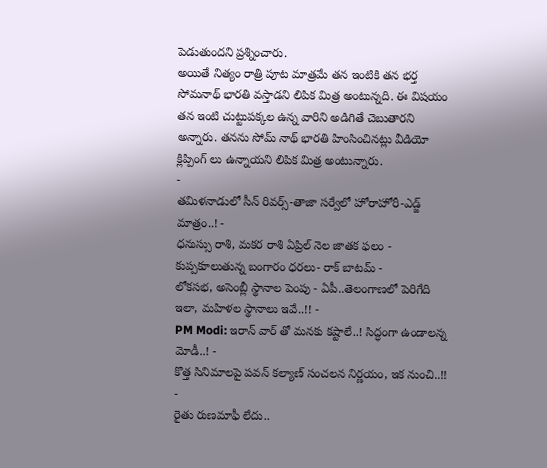పెడుతుందని ప్రశ్నించారు.
అయితే నిత్యం రాత్రి పూట మాత్రమే తన ఇంటికి తన భర్త సోమనాథ్ భారతి వస్తాడని లిపిక మిత్ర అంటున్నది. ఈ విషయం తన ఇంటి చుట్టుపక్కల ఉన్న వారిని అడిగితే చెబుతారని అన్నారు. తనను సోమ్ నాథ్ భారతి హింసించినట్లు వీడియో క్లిప్పింగ్ లు ఉన్నాయని లిపిక మిత్ర అంటున్నారు.
-
తమిళనాడులో సీన్ రివర్స్-తాజా సర్వేలో హోరాహోరీ-ఎడ్జ్ మాత్రం..! -
ధనుస్సు రాశి, మకర రాశి ఏప్రిల్ నెల జాతక ఫలం -
కుప్పకూలుతున్న బంగారం ధరలు- రాక్ బాటమ్ -
లోకసభ, అసెంబ్లీ స్థానాల పెంపు - ఏపీ..తెలంగాణలో పెరిగేది ఇలా, మహిళల స్థానాలు ఇవే..!! -
PM Modi: ఇరాన్ వార్ తో మనకు కష్టాలే..! సిద్ధంగా ఉండాలన్న మోడీ..! -
కొత్త సినిమాలపై పవన్ కల్యాణ్ సంచలన నిర్ణయం, ఇక నుంచి..!! -
రైతు రుణమాఫీ లేదు..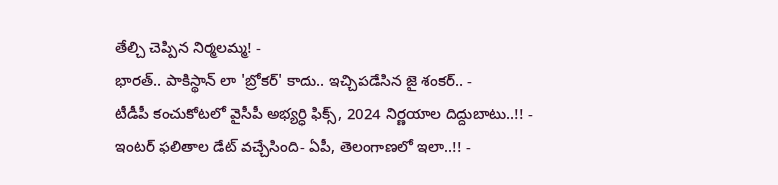తేల్చి చెప్పిన నిర్మలమ్మ! -
భారత్.. పాకిస్థాన్ లా 'బ్రోకర్' కాదు.. ఇచ్చిపడేసిన జై శంకర్.. -
టీడీపీ కంచుకోటలో వైసీపీ అభ్యర్ధి ఫిక్స్, 2024 నిర్ణయాల దిద్దుబాటు..!! -
ఇంటర్ ఫలితాల డేట్ వచ్చేసింది- ఏపీ, తెలంగాణలో ఇలా..!! -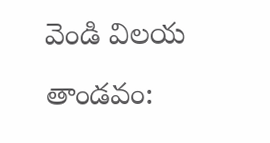వెండి విలయ తాండవం: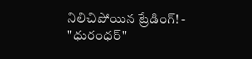నిలిచిపోయిన ట్రేడింగ్! -
"ధురంధర్"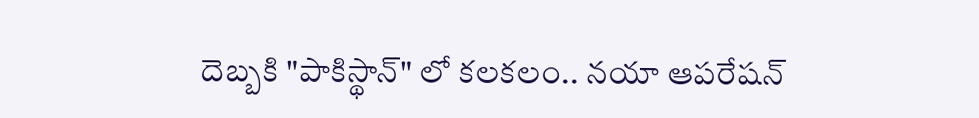దెబ్బకి "పాకిస్థాన్" లో కలకలం.. నయా ఆపరేషన్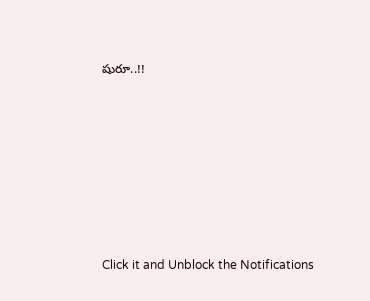షురూ..!!











Click it and Unblock the Notifications